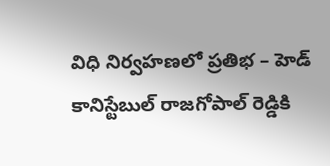విధి నిర్వహణలో ప్రతిభ – హెడ్ కానిస్టేబుల్ రాజగోపాల్ రెడ్డికి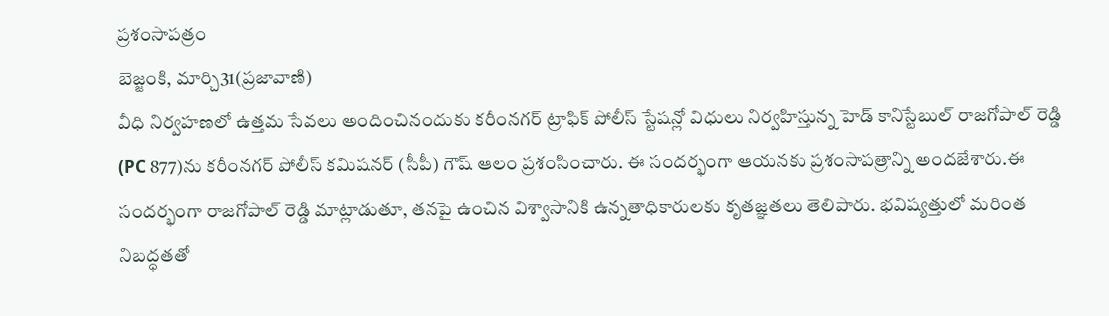ప్రశంసాపత్రం
బెజ్జంకి, మార్చి31(ప్రజావాణి)
వీధి నిర్వహణలో ఉత్తమ సేవలు అందించినందుకు కరీంనగర్ ట్రాఫిక్ పోలీస్ స్టేషన్లో విధులు నిర్వహిస్తున్న హెడ్ కానిస్టేబుల్ రాజగోపాల్ రెడ్డి (PC 877)ను కరీంనగర్ పోలీస్ కమిషనర్ (సీపీ) గౌష్ ఆలం ప్రశంసించారు. ఈ సందర్భంగా ఆయనకు ప్రశంసాపత్రాన్ని అందజేశారు.ఈ సందర్భంగా రాజగోపాల్ రెడ్డి మాట్లాడుతూ, తనపై ఉంచిన విశ్వాసానికి ఉన్నతాధికారులకు కృతజ్ఞతలు తెలిపారు. భవిష్యత్తులో మరింత నిబద్ధతతో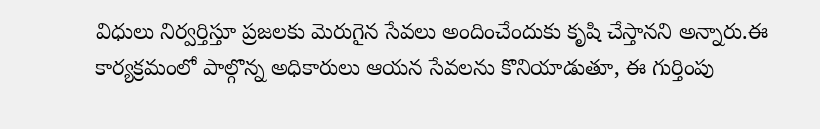విధులు నిర్వర్తిస్తూ ప్రజలకు మెరుగైన సేవలు అందించేందుకు కృషి చేస్తానని అన్నారు.ఈ కార్యక్రమంలో పాల్గొన్న అధికారులు ఆయన సేవలను కొనియాడుతూ, ఈ గుర్తింపు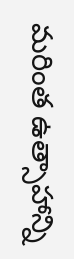మరింత ఉత్సాహాన్ని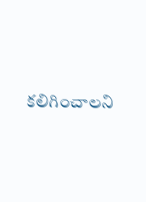కలిగించాలని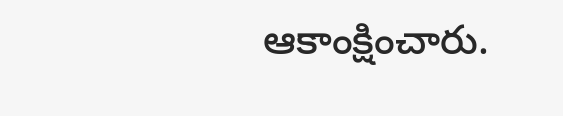ఆకాంక్షించారు.